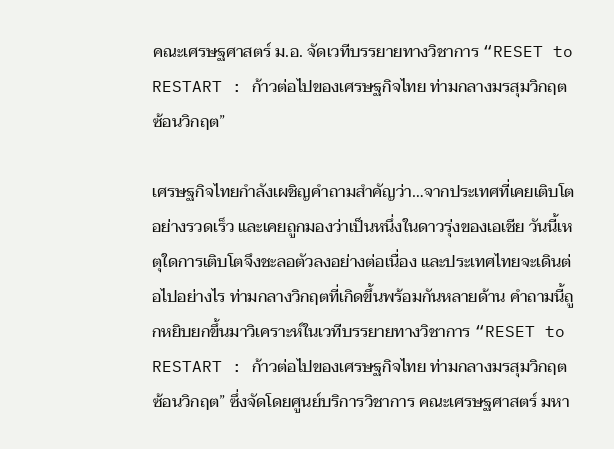คณะเศรษฐศาสตร์ ม.อ. จัดเวทีบรรยายทางวิชาการ “RESET to RESTART : ก้าวต่อไปของเศรษฐกิจไทย ท่ามกลางมรสุมวิกฤตซ้อนวิกฤต”

เศรษฐกิจไทยกำลังเผชิญคำถามสำคัญว่า…จากประเทศที่เคยเติบโตอย่างรวดเร็ว และเคยถูกมองว่าเป็นหนึ่งในดาวรุ่งของเอเชีย วันนี้เหตุใดการเติบโตจึงชะลอตัวลงอย่างต่อเนื่อง และประเทศไทยจะเดินต่อไปอย่างไร ท่ามกลางวิกฤตที่เกิดขึ้นพร้อมกันหลายด้าน คำถามนี้ถูกหยิบยกขึ้นมาวิเคราะห์ในเวทีบรรยายทางวิชาการ “RESET to RESTART : ก้าวต่อไปของเศรษฐกิจไทย ท่ามกลางมรสุมวิกฤตซ้อนวิกฤต” ซึ่งจัดโดยศูนย์บริการวิชาการ คณะเศรษฐศาสตร์ มหา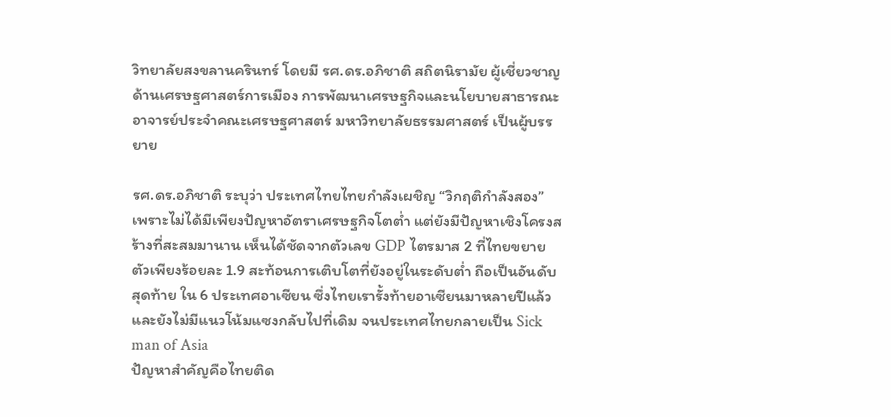วิทยาลัยสงขลานครินทร์ โดยมี รศ.ดร.อภิชาติ สถิตนิรามัย ผู้เชี่ยวชาญด้านเศรษฐศาสตร์การเมือง การพัฒนาเศรษฐกิจและนโยบายสาธารณะ อาจารย์ประจำคณะเศรษฐศาสตร์ มหาวิทยาลัยธรรมศาสตร์ เป็นผู้บรรยาย

รศ.ดร.อภิชาติ ระบุว่า ประเทศไทยไทยกำลังเผชิญ “วิกฤติกำลังสอง” เพราะไม่ได้มีเพียงปัญหาอัตราเศรษฐกิจโตต่ำ แต่ยังมีปัญหาเชิงโครงสร้างที่สะสมมานาน เห็นได้ชัดจากตัวเลข GDP ไตรมาส 2 ที่ไทยขยายตัวเพียงร้อยละ 1.9 สะท้อนการเติบโตที่ยังอยู่ในระดับต่ำ ถือเป็นอันดับสุดท้าย ใน 6 ประเทศอาเซียน ซึ่งไทยเรารั้งท้ายอาเซียนมาหลายปีแล้ว และยังไม่มีแนวโน้มแซงกลับไปที่เดิม จนประเทศไทยกลายเป็น Sick man of Asia
ปัญหาสำคัญคือไทยติด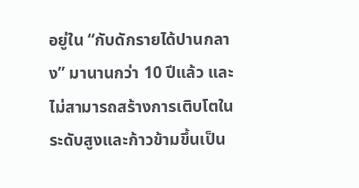อยู่ใน “กับดักรายได้ปานกลาง” มานานกว่า 10 ปีแล้ว และไม่สามารถสร้างการเติบโตในระดับสูงและก้าวข้ามขึ้นเป็น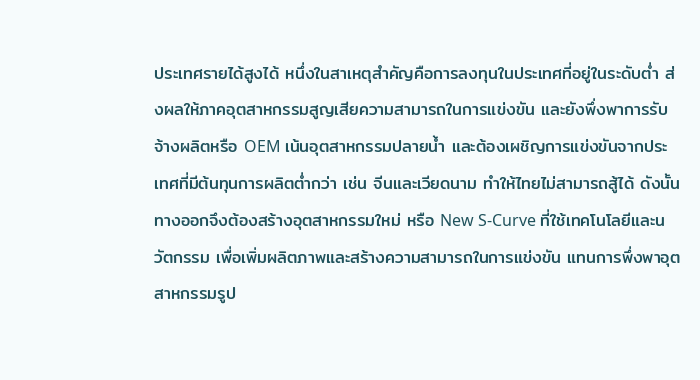ประเทศรายได้สูงได้ หนึ่งในสาเหตุสำคัญคือการลงทุนในประเทศที่อยู่ในระดับต่ำ ส่งผลให้ภาคอุตสาหกรรมสูญเสียความสามารถในการแข่งขัน และยังพึ่งพาการรับจ้างผลิตหรือ OEM เน้นอุตสาหกรรมปลายน้ำ และต้องเผชิญการแข่งขันจากประเทศที่มีต้นทุนการผลิตต่ำกว่า เช่น จีนและเวียดนาม ทำให้ไทยไม่สามารถสู้ได้ ดังนั้นทางออกจึงต้องสร้างอุตสาหกรรมใหม่ หรือ New S-Curve ที่ใช้เทคโนโลยีและนวัตกรรม เพื่อเพิ่มผลิตภาพและสร้างความสามารถในการแข่งขัน แทนการพึ่งพาอุตสาหกรรมรูป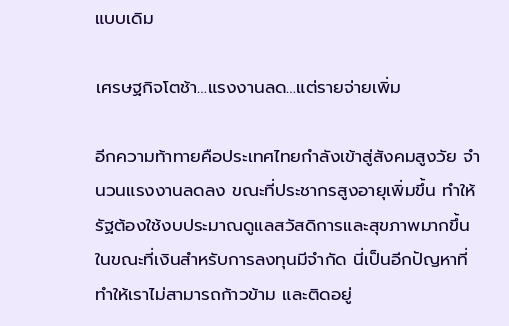แบบเดิม

เศรษฐกิจโตช้า…แรงงานลด…แต่รายจ่ายเพิ่ม

อีกความท้าทายคือประเทศไทยกำลังเข้าสู่สังคมสูงวัย จำนวนแรงงานลดลง ขณะที่ประชากรสูงอายุเพิ่มขึ้น ทำให้รัฐต้องใช้งบประมาณดูแลสวัสดิการและสุขภาพมากขึ้น ในขณะที่เงินสำหรับการลงทุนมีจำกัด นี่เป็นอีกปัญหาที่ทำให้เราไม่สามารถก้าวข้าม และติดอยู่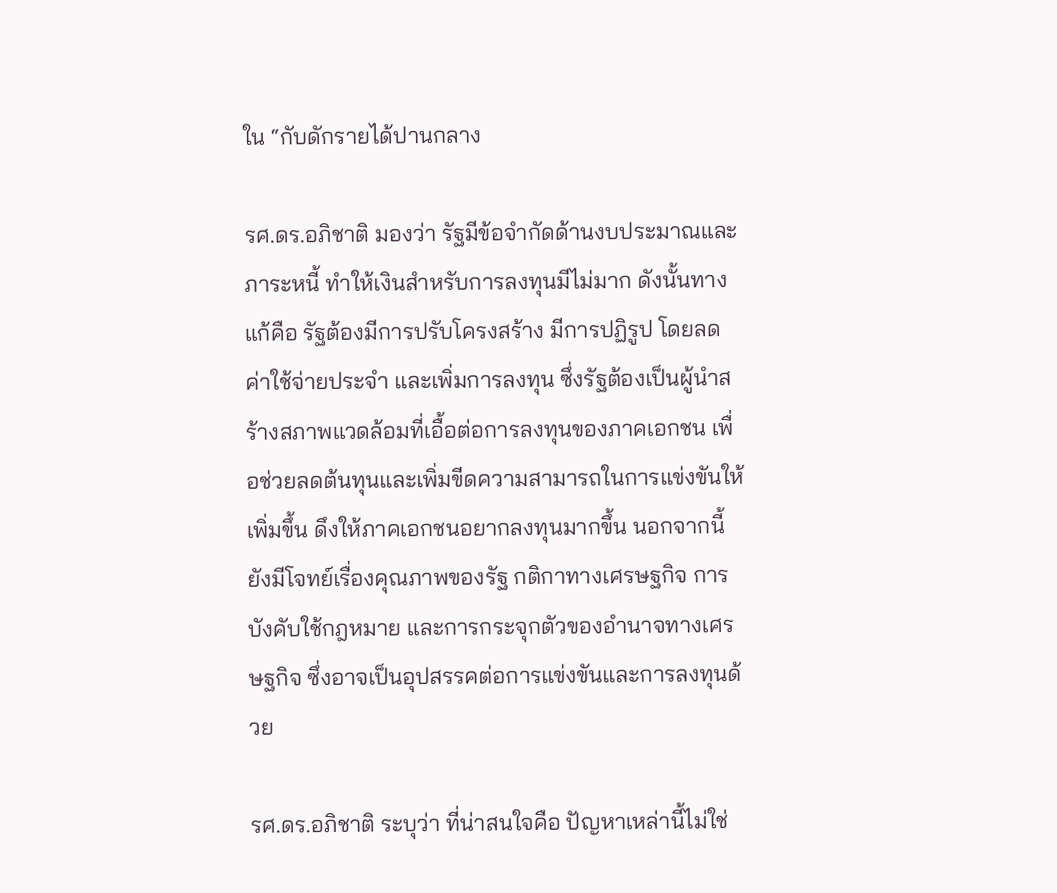ใน “กับดักรายได้ปานกลาง

รศ.ดร.อภิชาติ มองว่า รัฐมีข้อจำกัดด้านงบประมาณและภาระหนี้ ทำให้เงินสำหรับการลงทุนมีไม่มาก ดังนั้นทางแก้คือ รัฐต้องมีการปรับโครงสร้าง มีการปฏิรูป โดยลดค่าใช้จ่ายประจำ และเพิ่มการลงทุน ซึ่งรัฐต้องเป็นผู้นำสร้างสภาพแวดล้อมที่เอื้อต่อการลงทุนของภาคเอกชน เพื่อช่วยลดต้นทุนและเพิ่มขีดความสามารถในการแข่งขันให้เพิ่มขึ้น ดึงให้ภาคเอกชนอยากลงทุนมากขึ้น นอกจากนี้ ยังมีโจทย์เรื่องคุณภาพของรัฐ กติกาทางเศรษฐกิจ การบังคับใช้กฎหมาย และการกระจุกตัวของอำนาจทางเศรษฐกิจ ซึ่งอาจเป็นอุปสรรคต่อการแข่งขันและการลงทุนด้วย

รศ.ดร.อภิชาติ ระบุว่า ที่น่าสนใจคือ ปัญหาเหล่านี้ไม่ใช่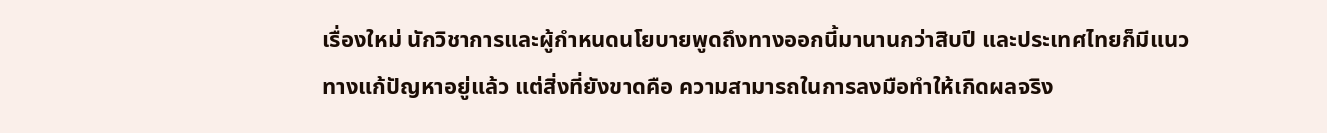เรื่องใหม่ นักวิชาการและผู้กำหนดนโยบายพูดถึงทางออกนี้มานานกว่าสิบปี และประเทศไทยก็มีแนวทางแก้ปัญหาอยู่แล้ว แต่สิ่งที่ยังขาดคือ ความสามารถในการลงมือทำให้เกิดผลจริง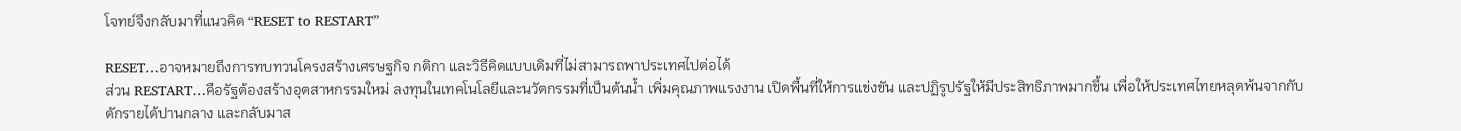โจทย์จึงกลับมาที่แนวคิด “RESET to RESTART”

RESET…อาจหมายถึงการทบทวนโครงสร้างเศรษฐกิจ กติกา และวิธีคิดแบบเดิมที่ไม่สามารถพาประเทศไปต่อได้
ส่วน RESTART…คือรัฐต้องสร้างอุตสาหกรรมใหม่ ลงทุนในเทคโนโลยีและนวัตกรรมที่เป็นต้นน้ำ เพิ่มคุณภาพแรงงาน เปิดพื้นที่ให้การแข่งขัน และปฏิรูปรัฐให้มีประสิทธิภาพมากขึ้น เพื่อให้ประเทศไทยหลุดพ้นจากกับดักรายได้ปานกลาง และกลับมาส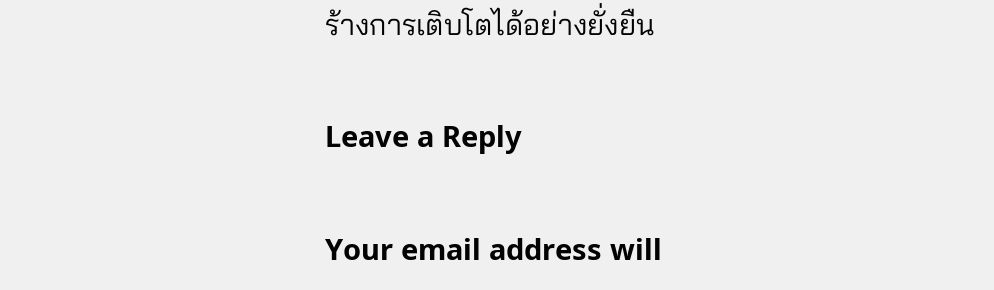ร้างการเติบโตได้อย่างยั่งยืน

Leave a Reply

Your email address will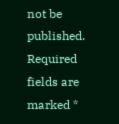not be published. Required fields are marked *